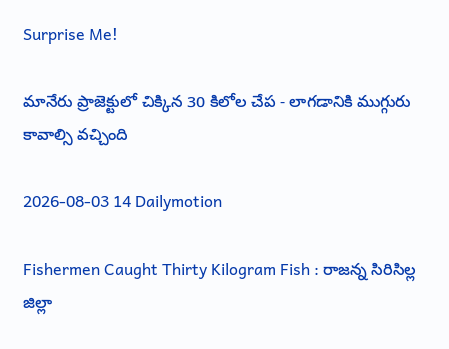Surprise Me!

మానేరు ప్రాజెక్టులో చిక్కిన 30 కిలోల చేప - లాగడానికి ముగ్గురు కావాల్సి వచ్చింది

2026-08-03 14 Dailymotion

Fishermen Caught Thirty Kilogram Fish : రాజన్న సిరిసిల్ల జిల్లా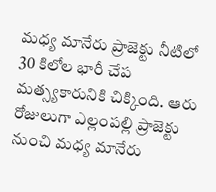మధ్య మానేరు ప్రాజెక్టు నీటిలో 30 కిలోల భారీ చేప మత్స్యకారునికి చిక్కింది. ఆరు రోజులుగా ఎల్లంపల్లి ప్రాజెక్టు నుంచి మధ్య మానేరు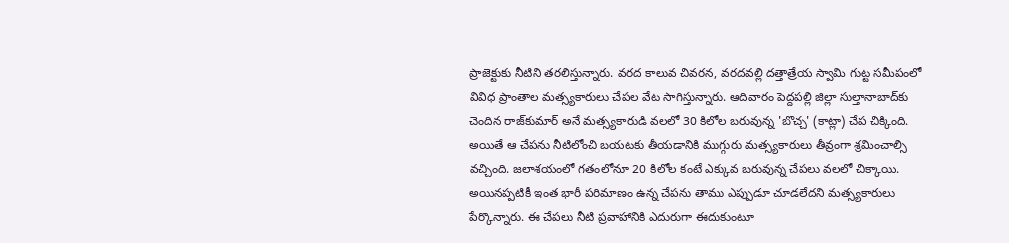ప్రాజెక్టుకు నీటిని తరలిస్తున్నారు. వరద కాలువ చివరన, వరదవల్లి దత్తాత్రేయ స్వామి గుట్ట సమీపంలో వివిధ ప్రాంతాల మత్స్యకారులు చేపల వేట సాగిస్తున్నారు. ఆదివారం పెద్దపల్లి జిల్లా సుల్తానాబాద్‌కు చెందిన రాజ్‌కుమార్ అనే మత్స్యకారుడి వలలో 30 కిలోల బరువున్న 'బొచ్చ' (కాట్లా) చేప చిక్కింది. అయితే ఆ చేపను నీటిలోంచి బయటకు తీయడానికి ముగ్గురు మత్స్యకారులు తీవ్రంగా శ్రమించాల్సి వచ్చింది. జలాశయంలో గతంలోనూ 20 కిలోల కంటే ఎక్కువ బరువున్న చేపలు వలలో చిక్కాయి. అయినప్పటికీ ఇంత భారీ పరిమాణం ఉన్న చేపను తాము ఎప్పుడూ చూడలేదని మత్స్యకారులు పేర్కొన్నారు. ఈ చేపలు నీటి ప్రవాహానికి ఎదురుగా ఈదుకుంటూ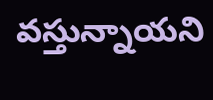వస్తున్నాయని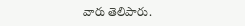వారు తెలిపారు.